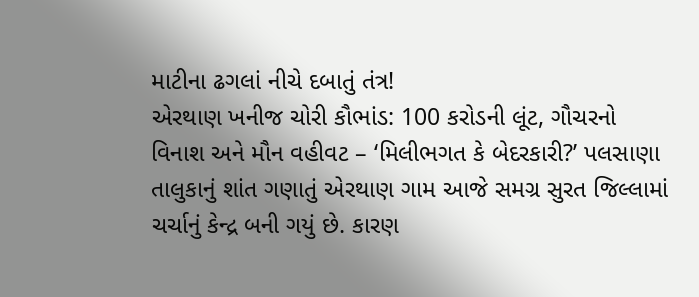માટીના ઢગલાં નીચે દબાતું તંત્ર!
એરથાણ ખનીજ ચોરી કૌભાંડ: 100 કરોડની લૂંટ, ગૌચરનો વિનાશ અને મૌન વહીવટ – ‘મિલીભગત કે બેદરકારી?’ પલસાણા તાલુકાનું શાંત ગણાતું એરથાણ ગામ આજે સમગ્ર સુરત જિલ્લામાં ચર્ચાનું કેન્દ્ર બની ગયું છે. કારણ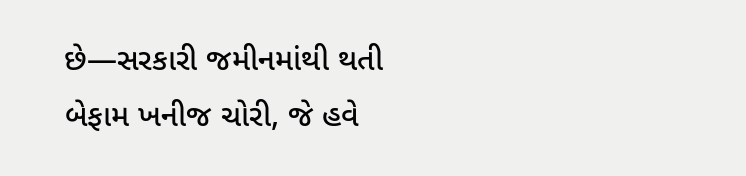છે—સરકારી જમીનમાંથી થતી બેફામ ખનીજ ચોરી, જે હવે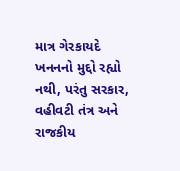માત્ર ગેરકાયદે ખનનનો મુદ્દો રહ્યો નથી, પરંતુ સરકાર, વહીવટી તંત્ર અને રાજકીય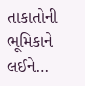તાકાતોની ભૂમિકાને લઈને…